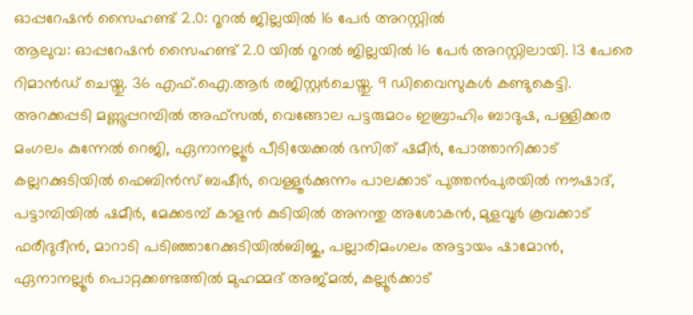ഓപ്പറേഷൻ സൈഹണ്ട് 2.0: റൂറൽ ജില്ലയിൽ 16 പേർ അറസ്റ്റിൽ
ആലുവ: ഓപ്പറേഷൻ സൈഹണ്ട് 2.0 യിൽ റൂറൽ ജില്ലയിൽ 16 പേർ അറസ്റ്റിലായി. 13 പേരെ റിമാൻഡ് ചെയ്തു. 36 എഫ്.ഐ.ആർ രജിസ്റ്റർചെയ്തു. 9 ഡിവൈസുകൾ കണ്ടുകെട്ടി.
അറക്കപ്പടി മണ്ണൂപ്പറമ്പിൽ അഫ്സൽ, വെങ്ങോല പട്ടരുമഠം ഇബ്രാഹിം ബാദുഷ, പള്ളിക്കര മംഗലം കുന്നേൽ റെജി, ഏനാനല്ലൂർ പീടിയേക്കൽ ഭസിത് ഷമീർ, പോത്താനിക്കാട് കല്ലറക്കുടിയിൽ ഫെബിൻസ് ബഷീർ, വെള്ളൂർക്കുന്നം പാലക്കാട് പുത്തൻപുരയിൽ നൗഷാദ്, പട്ടാമ്പിയിൽ ഷമീർ, മേക്കടമ്പ് കാളൻ കുടിയിൽ അനന്തു അശോകൻ, മുളവൂർ കൂവക്കാട് ഫരീദുദീൻ, മാറാടി പടിഞ്ഞാറേക്കുടിയിൽബിജു, പല്ലാരിമംഗലം അട്ടായം ഷാമോൻ, ഏനാനല്ലൂർ പൊറ്റക്കണ്ടത്തിൽ മുഹമ്മദ് അജ്മൽ, കല്ലൂർക്കാട്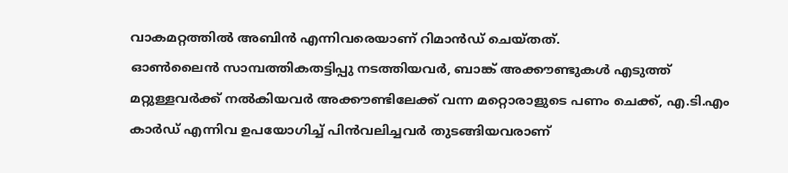വാകമറ്റത്തിൽ അബിൻ എന്നിവരെയാണ് റിമാൻഡ് ചെയ്തത്.
ഓൺലൈൻ സാമ്പത്തികതട്ടിപ്പു നടത്തിയവർ, ബാങ്ക് അക്കൗണ്ടുകൾ എടുത്ത് മറ്റുള്ളവർക്ക് നൽകിയവർ അക്കൗണ്ടിലേക്ക് വന്ന മറ്റൊരാളുടെ പണം ചെക്ക്, എ.ടി.എം കാർഡ് എന്നിവ ഉപയോഗിച്ച് പിൻവലിച്ചവർ തുടങ്ങിയവരാണ്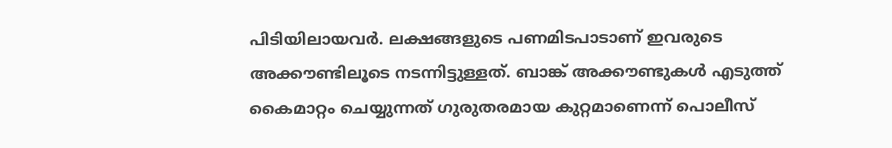പിടിയിലായവർ. ലക്ഷങ്ങളുടെ പണമിടപാടാണ് ഇവരുടെ അക്കൗണ്ടിലൂടെ നടന്നിട്ടുള്ളത്. ബാങ്ക് അക്കൗണ്ടുകൾ എടുത്ത് കൈമാറ്റം ചെയ്യുന്നത് ഗുരുതരമായ കുറ്റമാണെന്ന് പൊലീസ്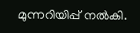മുന്നറിയിപ്പ് നൽകി.